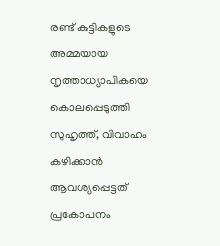രണ്ട് കുട്ടികളുടെ അമ്മയായ നൃത്താധ്യാപികയെ കൊലപ്പെടുത്തി സുഹൃത്ത്, വിവാഹം കഴിക്കാൻ ആവശ്യപ്പെട്ടത് പ്രകോപനം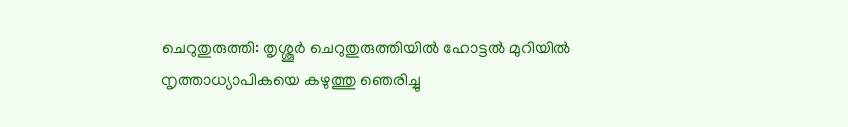ചെറുതുരുത്തി: തൃശ്ശൂർ ചെറുതുരുത്തിയിൽ ഹോട്ടൽ മുറിയിൽ നൃത്താധ്യാപികയെ കഴുത്തു ഞെരിച്ചു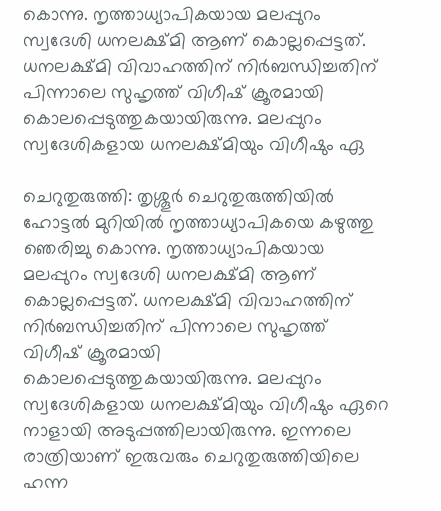കൊന്നു. നൃത്താധ്യാപികയായ മലപ്പുറം സ്വദേശി ധനലക്ഷ്മി ആണ് കൊല്ലപ്പെട്ടത്. ധനലക്ഷ്മി വിവാഹത്തിന് നിർബന്ധിച്ചതിന് പിന്നാലെ സുഹൃത്ത് വിഗീഷ് ക്രൂരമായി കൊലപ്പെടുത്തുകയായിരുന്നു. മലപ്പുറം സ്വദേശികളായ ധനലക്ഷ്മിയും വിഗീഷും ഏ

ചെറുതുരുത്തി: തൃശ്ശൂർ ചെറുതുരുത്തിയിൽ ഹോട്ടൽ മുറിയിൽ നൃത്താധ്യാപികയെ കഴുത്തു ഞെരിച്ചു കൊന്നു. നൃത്താധ്യാപികയായ മലപ്പുറം സ്വദേശി ധനലക്ഷ്മി ആണ് കൊല്ലപ്പെട്ടത്. ധനലക്ഷ്മി വിവാഹത്തിന് നിർബന്ധിച്ചതിന് പിന്നാലെ സുഹൃത്ത് വിഗീഷ് ക്രൂരമായി കൊലപ്പെടുത്തുകയായിരുന്നു. മലപ്പുറം സ്വദേശികളായ ധനലക്ഷ്മിയും വിഗീഷും ഏറെ നാളായി അടുപ്പത്തിലായിരുന്നു. ഇന്നലെ രാത്രിയാണ് ഇരുവരും ചെറുതുരുത്തിയിലെ ഹന്ന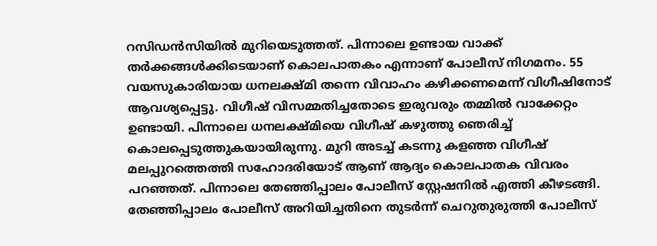റസിഡൻസിയിൽ മുറിയെടുത്തത്. പിന്നാലെ ഉണ്ടായ വാക്ക് തർക്കങ്ങൾക്കിടെയാണ് കൊലപാതകം എന്നാണ് പോലീസ് നിഗമനം. 55 വയസുകാരിയായ ധനലക്ഷ്മി തന്നെ വിവാഹം കഴിക്കണമെന്ന് വിഗീഷിനോട് ആവശ്യപ്പെട്ടു. വിഗീഷ് വിസമ്മതിച്ചതോടെ ഇരുവരും തമ്മിൽ വാക്കേറ്റം ഉണ്ടായി. പിന്നാലെ ധനലക്ഷ്മിയെ വിഗീഷ് കഴുത്തു ഞെരിച്ച് കൊലപ്പെടുത്തുകയായിരുന്നു. മുറി അടച്ച് കടന്നു കളഞ്ഞ വിഗീഷ് മലപ്പുറത്തെത്തി സഹോദരിയോട് ആണ് ആദ്യം കൊലപാതക വിവരം പറഞ്ഞത്. പിന്നാലെ തേഞ്ഞിപ്പാലം പോലീസ് സ്റ്റേഷനിൽ എത്തി കീഴടങ്ങി. തേഞ്ഞിപ്പാലം പോലീസ് അറിയിച്ചതിനെ തുടർന്ന് ചെറുതുരുത്തി പോലീസ്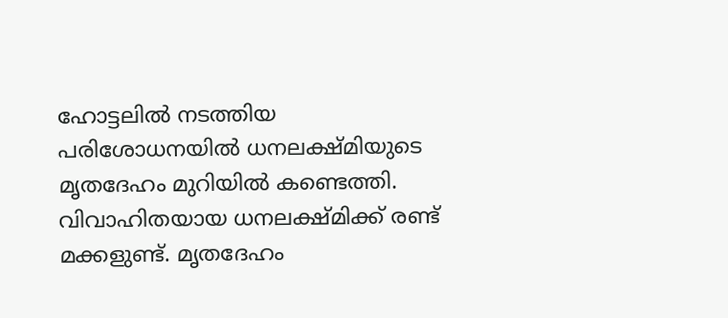ഹോട്ടലിൽ നടത്തിയ പരിശോധനയിൽ ധനലക്ഷ്മിയുടെ മൃതദേഹം മുറിയിൽ കണ്ടെത്തി. വിവാഹിതയായ ധനലക്ഷ്മിക്ക് രണ്ട് മക്കളുണ്ട്. മൃതദേഹം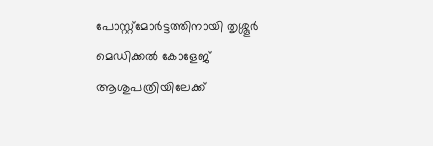പോസ്റ്റ്മോർട്ടത്തിനായി തൃശ്ശൂർ മെഡിക്കൽ കോളേജ് ആശുപത്രിയിലേക്ക്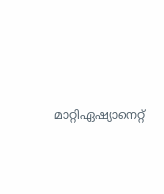മാറ്റിഏഷ്യാനെറ്റ്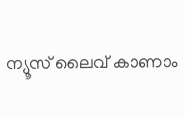ന്യൂസ് ലൈവ് കാണാം